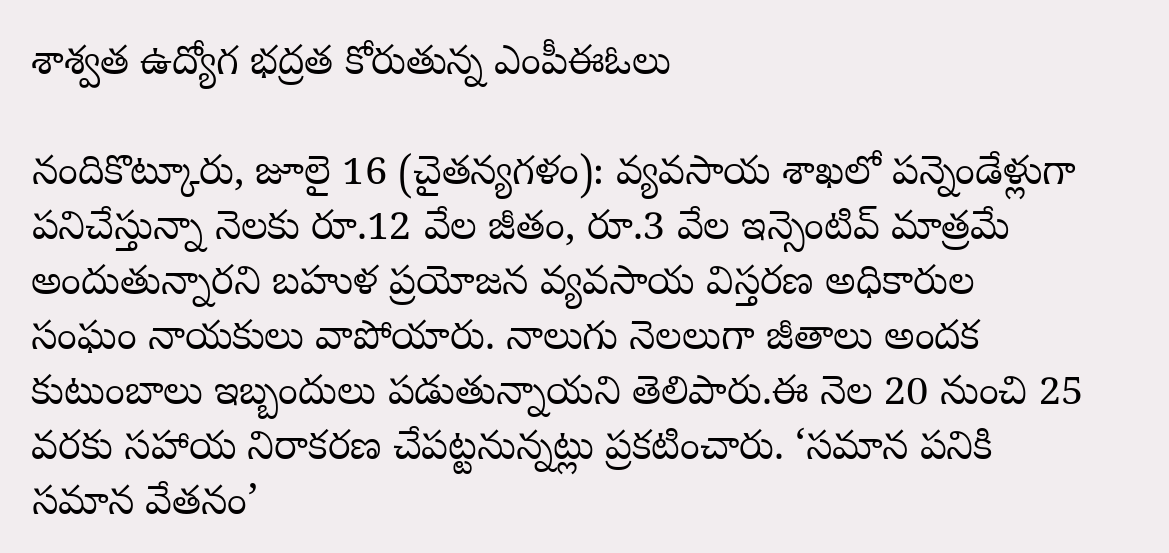శాశ్వత ఉద్యోగ భద్రత కోరుతున్న ఎంపీఈఓలు

నందికొట్కూరు, జూలై 16 (చైతన్యగళం): వ్యవసాయ శాఖలో పన్నెండేళ్లుగా పనిచేస్తున్నా నెలకు రూ.12 వేల జీతం, రూ.3 వేల ఇన్సెంటివ్ మాత్రమే అందుతున్నారని బహుళ ప్రయోజన వ్యవసాయ విస్తరణ అధికారుల సంఘం నాయకులు వాపోయారు. నాలుగు నెలలుగా జీతాలు అందక కుటుంబాలు ఇబ్బందులు పడుతున్నాయని తెలిపారు.ఈ నెల 20 నుంచి 25 వరకు సహాయ నిరాకరణ చేపట్టనున్నట్లు ప్రకటించారు. ‘సమాన పనికి సమాన వేతనం’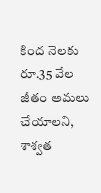కింద నెలకు రూ.35 వేల జీతం అమలు చేయాలని, శాశ్వత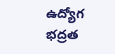ఉద్యోగ భద్రత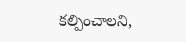కల్పించాలని,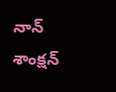నాన్‌ శాంక్షన్‌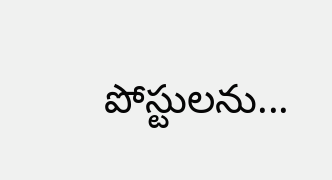పోస్టులను...